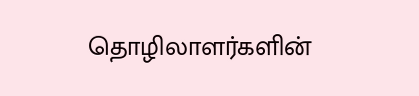தொழிலாளர்களின்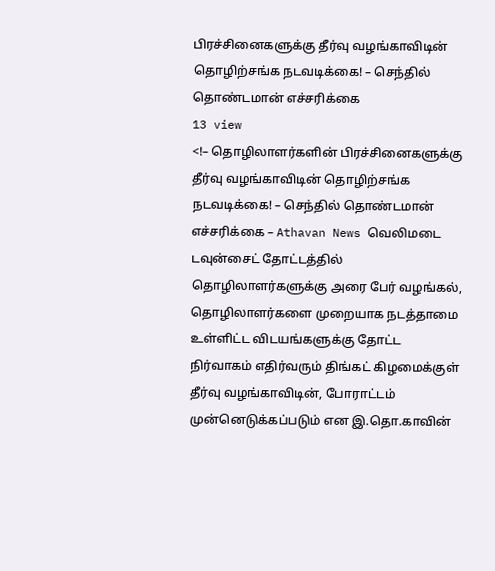பிரச்சினைகளுக்கு தீர்வு வழங்காவிடின் தொழிற்சங்க நடவடிக்கை! – செந்தில் தொண்டமான் எச்சரிக்கை
13 view
<!– தொழிலாளர்களின் பிரச்சினைகளுக்கு தீர்வு வழங்காவிடின் தொழிற்சங்க நடவடிக்கை! – செந்தில் தொண்டமான் எச்சரிக்கை – Athavan News வெலிமடை டவுன்சைட் தோட்டத்தில் தொழிலாளர்களுக்கு அரை பேர் வழங்கல், தொழிலாளர்களை முறையாக நடத்தாமை உள்ளிட்ட விடயங்களுக்கு தோட்ட நிர்வாகம் எதிர்வரும் திங்கட் கிழமைக்குள் தீர்வு வழங்காவிடின், போராட்டம் முன்னெடுக்கப்படும் என இ.தொ.காவின்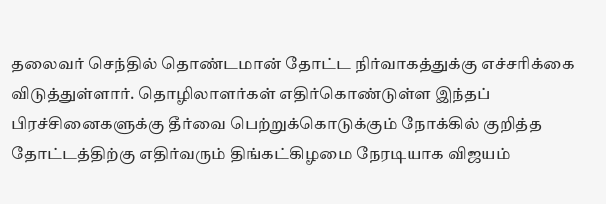தலைவர் செந்தில் தொண்டமான் தோட்ட நிர்வாகத்துக்கு எச்சரிக்கை விடுத்துள்ளார். தொழிலாளர்கள் எதிர்கொண்டுள்ள இந்தப் பிரச்சினைகளுக்கு தீர்வை பெற்றுக்கொடுக்கும் நோக்கில் குறித்த தோட்டத்திற்கு எதிர்வரும் திங்கட்கிழமை நேரடியாக விஜயம்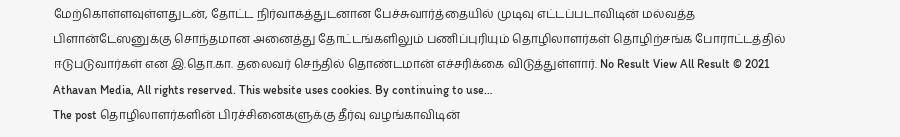மேற்கொள்ளவுள்ளதுடன், தோட்ட நிர்வாகத்துடனான பேச்சுவார்த்தையில் முடிவு எட்டப்படாவிடின் மல்வத்த பிளான்டேஸனுக்கு சொந்தமான அனைத்து தோட்டங்களிலும் பணிப்புரியும் தொழிலாளர்கள் தொழிற்சங்க போராட்டத்தில் ஈடுபடுவார்கள் என இ.தொ.கா. தலைவர் செந்தில் தொண்டமான் எச்சரிக்கை விடுத்துள்ளார். No Result View All Result © 2021 Athavan Media, All rights reserved. This website uses cookies. By continuing to use…
The post தொழிலாளர்களின் பிரச்சினைகளுக்கு தீர்வு வழங்காவிடின்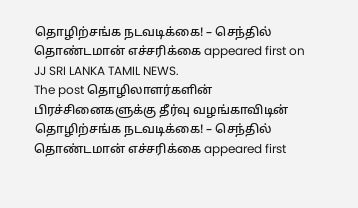தொழிற்சங்க நடவடிக்கை! – செந்தில் தொண்டமான் எச்சரிக்கை appeared first on JJ SRI LANKA TAMIL NEWS.
The post தொழிலாளர்களின் பிரச்சினைகளுக்கு தீர்வு வழங்காவிடின் தொழிற்சங்க நடவடிக்கை! – செந்தில் தொண்டமான் எச்சரிக்கை appeared first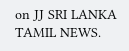on JJ SRI LANKA TAMIL NEWS.